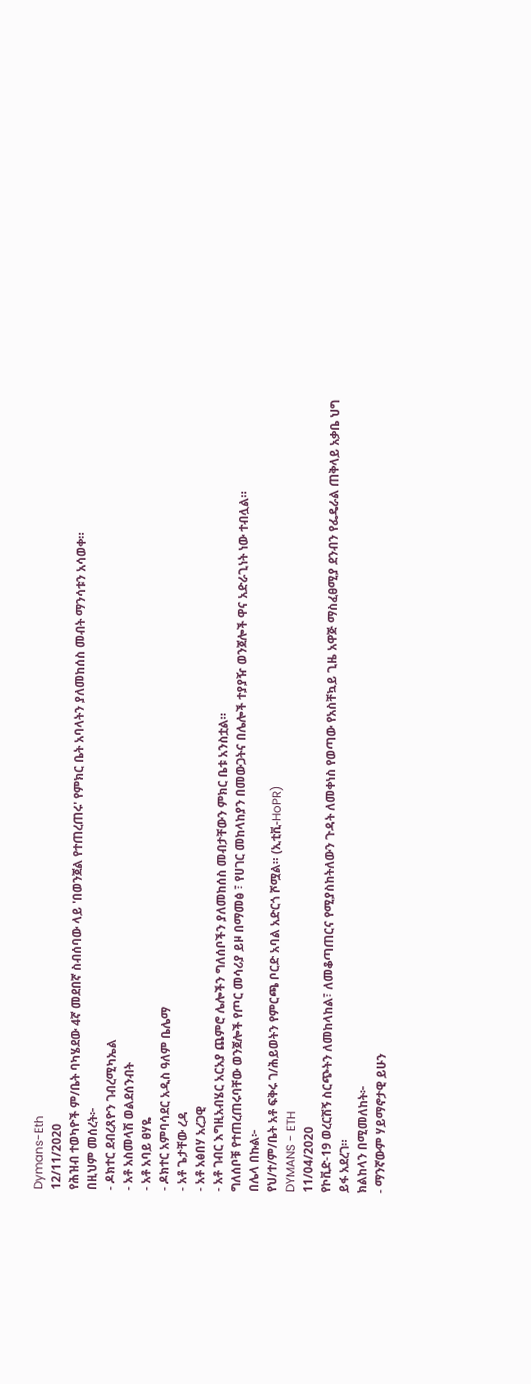Dymans-Eth
12/11/2020
የሕዝብ ተወካዮች ም/ቤት ባካሄደው 4ኛ መደበኛ ስብሰባው ላይ 'በወንጀል የተጠረጠሩ' የምክር ቤት አባላትን ያለመከሰስ መብት ማንሳቱን አሳወቀ።
በዚህም መሰረት፦
- ዶክተር ደብረጸዮን ገብረሚካኤል
- አቶ አስመላሽ ወልደሰንብት
- አቶ አባይ ፀሃዬ
- ዶክተር አምባሳደር አዲስ ዓለም ቤሌማ
- አቶ ጌታቸው ረዳ
- አቶ አፅበሃ አረጋዊ
- አቶ ገብር እግዚአብሄር አርአያ ጨምሮ ሌሎችን ግለሰቦችን ያለመከሰስ መብታቸውን ምክር ቤቱ አንስቷል።
ግለሰቦቹ የተጠረጠሩባቸው ወንጀሎች የጦር መሳሪያ ይዞ በማመፅ ፣ የሀገር መከላከያን በመውጋትና በሌሎች ተያያዥ ወንጀሎች ዋና አድራጊነት ነው ተብሏል።
በሌላ በኩል፦
የህ/ተ/ም/ቤት አቶ ፍቅሩ ገ/ሕይወትን የምርጫ ቦርድ አባል አድርጎ ሾሟል። (ኢቲቪ-HoPR)
DYMANS - ETH
11/04/2020
የኮቪድ-19 ወረርሽኝ ስርጭትን ለመከላከል፣ ለመቆጣጠርና የሚያስከትለውን ጉዳት ለመቀነስ የወጣው የአስቸኳይ ጊዜ አዋጅ ማስፈፀሚያ ደንብን የፌዴራል ጠቅላይ አቃቤ ህግ ይፋ አደረገ።
ክልከላን በሚመለከት፦
- ማንኛውም ሃይማኖታዊ ይሁን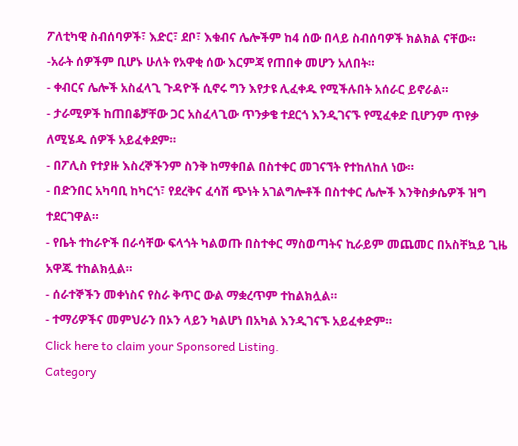ፖለቲካዊ ስብሰባዎች፣ እድር፣ ደቦ፣ እቁብና ሌሎችም ከ4 ሰው በላይ ስብሰባዎች ክልክል ናቸው።
-አራት ሰዎችም ቢሆኑ ሁለት የአዋቂ ሰው እርምጃ የጠበቀ መሆን አለበት።
- ቀብርና ሌሎች አስፈላጊ ጉዳዮች ሲኖሩ ግን እየታዩ ሊፈቀዱ የሚችሉበት አሰራር ይኖራል።
- ታራሚዎች ከጠበቆቻቸው ጋር አስፈላጊው ጥንቃቄ ተደርጎ እንዲገናኙ የሚፈቀድ ቢሆንም ጥየቃ ለሚሄዱ ሰዎች አይፈቀደም።
- በፖሊስ የተያዙ እስረኞችንም ስንቅ ከማቀበል በስተቀር መገናኘት የተከለከለ ነው።
- በድንበር አካባቢ ከካርጎ፣ የደረቅና ፈሳሽ ጭነት አገልግሎቶች በስተቀር ሌሎች እንቅስቃሴዎች ዝግ ተደርገዋል።
- የቤት ተከራዮች በራሳቸው ፍላጎት ካልወጡ በስተቀር ማስወጣትና ኪራይም መጨመር በአስቸኳይ ጊዜ አዋጁ ተከልክሏል።
- ሰራተኞችን መቀነስና የስራ ቅጥር ውል ማቋረጥም ተከልክሏል።
- ተማሪዎችና መምህራን በኦን ላይን ካልሆነ በአካል እንዲገናኙ አይፈቀድም።
Click here to claim your Sponsored Listing.
Category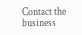Contact the business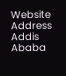Website
Address
Addis Ababa